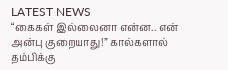LATEST NEWS
“கைகள் இல்லைனா என்ன.. என் அன்பு குறையாது!” கால்களால் தம்பிக்கு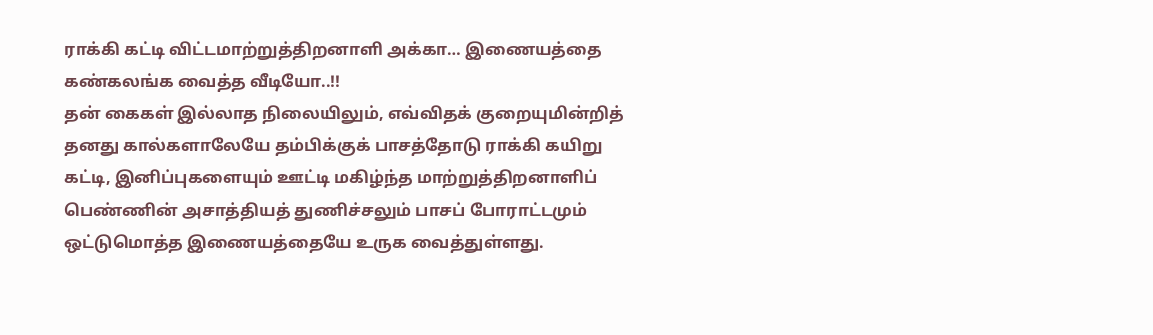ராக்கி கட்டி விட்டமாற்றுத்திறனாளி அக்கா… இணையத்தை கண்கலங்க வைத்த வீடியோ..!!
தன் கைகள் இல்லாத நிலையிலும், எவ்விதக் குறையுமின்றித் தனது கால்களாலேயே தம்பிக்குக் பாசத்தோடு ராக்கி கயிறு கட்டி, இனிப்புகளையும் ஊட்டி மகிழ்ந்த மாற்றுத்திறனாளிப் பெண்ணின் அசாத்தியத் துணிச்சலும் பாசப் போராட்டமும் ஒட்டுமொத்த இணையத்தையே உருக வைத்துள்ளது.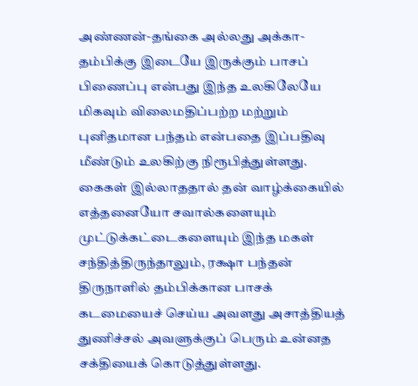அண்ணன்-தங்கை அல்லது அக்கா-தம்பிக்கு இடையே இருக்கும் பாசப் பிணைப்பு என்பது இந்த உலகிலேயே மிகவும் விலைமதிப்பற்ற மற்றும் புனிதமான பந்தம் என்பதை இப்பதிவு மீண்டும் உலகிற்கு நிரூபித்துள்ளது. கைகள் இல்லாததால் தன் வாழ்க்கையில் எத்தனையோ சவால்களையும் முட்டுக்கட்டைகளையும் இந்த மகள் சந்தித்திருந்தாலும், ரக்ஷா பந்தன் திருநாளில் தம்பிக்கான பாசக் கடமையைச் செய்ய அவளது அசாத்தியத் துணிச்சல் அவளுக்குப் பெரும் உன்னத சக்தியைக் கொடுத்துள்ளது.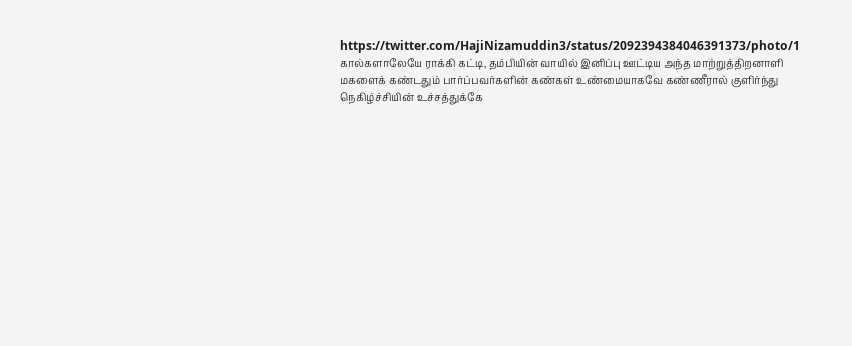https://twitter.com/HajiNizamuddin3/status/2092394384046391373/photo/1
கால்களாலேயே ராக்கி கட்டி, தம்பியின் வாயில் இனிப்பு ஊட்டிய அந்த மாற்றுத்திறனாளி மகளைக் கண்டதும் பார்ப்பவர்களின் கண்கள் உண்மையாகவே கண்ணீரால் குளிர்ந்து நெகிழ்ச்சியின் உச்சத்துக்கே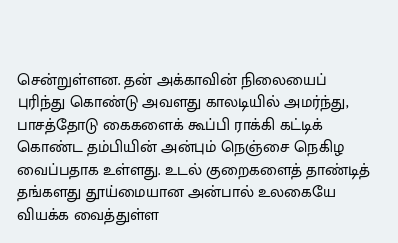சென்றுள்ளன. தன் அக்காவின் நிலையைப் புரிந்து கொண்டு அவளது காலடியில் அமர்ந்து, பாசத்தோடு கைகளைக் கூப்பி ராக்கி கட்டிக் கொண்ட தம்பியின் அன்பும் நெஞ்சை நெகிழ வைப்பதாக உள்ளது. உடல் குறைகளைத் தாண்டித் தங்களது தூய்மையான அன்பால் உலகையே வியக்க வைத்துள்ள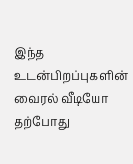இந்த உடன்பிறப்புகளின் வைரல் வீடியோ தற்போது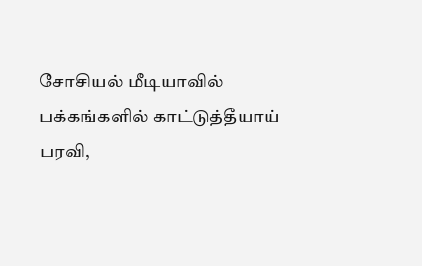சோசியல் மீடியாவில் பக்கங்களில் காட்டுத்தீயாய் பரவி,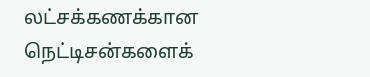லட்சக்கணக்கான நெட்டிசன்களைக்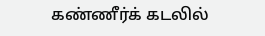கண்ணீர்க் கடலில்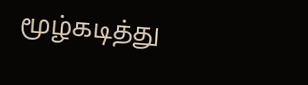மூழ்கடித்து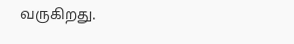வருகிறது.